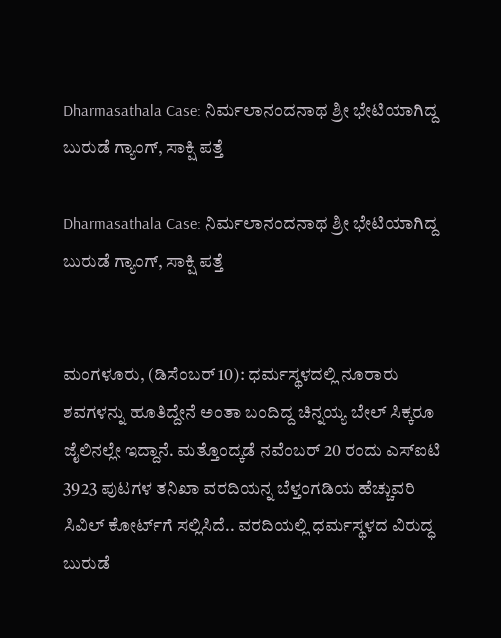Dharmasathala Case: ನಿರ್ಮಲಾನಂದನಾಥ ಶ್ರೀ ಭೇಟಿಯಾಗಿದ್ದ ಬುರುಡೆ ಗ್ಯಾಂಗ್, ಸಾಕ್ಷಿ ಪತ್ತೆ

Dharmasathala Case: ನಿರ್ಮಲಾನಂದನಾಥ ಶ್ರೀ ಭೇಟಿಯಾಗಿದ್ದ ಬುರುಡೆ ಗ್ಯಾಂಗ್, ಸಾಕ್ಷಿ ಪತ್ತೆ


ಮಂಗಳೂರು, (ಡಿಸೆಂಬರ್ 10): ಧರ್ಮಸ್ಥಳದಲ್ಲಿ ನೂರಾರು ಶವಗಳನ್ನು ಹೂತಿದ್ದೇನೆ ಅಂತಾ ಬಂದಿದ್ದ ಚಿನ್ನಯ್ಯ ಬೇಲ್ ಸಿಕ್ಕರೂ ಜೈಲಿನಲ್ಲೇ ಇದ್ದಾನೆ. ಮತ್ತೊಂದ್ಕಡೆ ನವೆಂಬರ್ 20 ರಂದು ಎಸ್‌ಐಟಿ 3923 ಪುಟಗಳ ತನಿಖಾ ವರದಿಯನ್ನ ಬೆಳ್ತಂಗಡಿಯ ಹೆಚ್ಚುವರಿ ಸಿವಿಲ್ ಕೋರ್ಟ್‌ಗೆ ಸಲ್ಲಿಸಿದೆ.. ವರದಿಯಲ್ಲಿ ಧರ್ಮಸ್ಥಳದ ವಿರುದ್ಧ ಬುರುಡೆ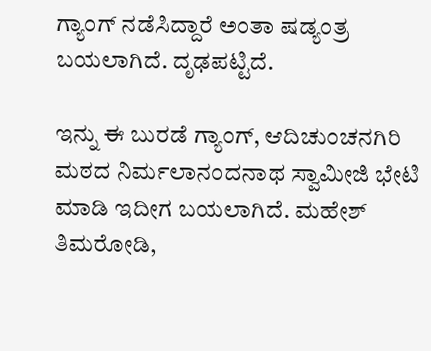ಗ್ಯಾಂಗ್ ನಡೆಸಿದ್ದಾರೆ ಅಂತಾ ಷಡ್ಯಂತ್ರ ಬಯಲಾಗಿದೆ. ದೃಢಪಟ್ಟಿದೆ.

ಇನ್ನು ಈ ಬುರಡೆ ಗ್ಯಾಂಗ್, ಆದಿಚುಂಚನಗಿರಿ ಮಠದ ನಿರ್ಮಲಾನಂದನಾಥ ಸ್ವಾಮೀಜಿ ಭೇಟಿ ಮಾಡಿ ಇದೀಗ ಬಯಲಾಗಿದೆ. ಮಹೇಶ್ ತಿಮರೋಡಿ,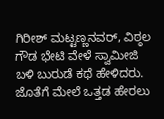ಗಿರೀಶ್ ಮಟ್ಟಣ್ಣನವರ್, ವಿಠ್ಠಲ ಗೌಡ ಭೇಟಿ ವೇಳೆ ಸ್ವಾಮೀಜಿ ಬಳಿ ಬುರುಡೆ ಕಥೆ ಹೇಳಿದರು. ಜೊತೆಗೆ ಮೇಲೆ ಒತ್ತಡ ಹೇರಲು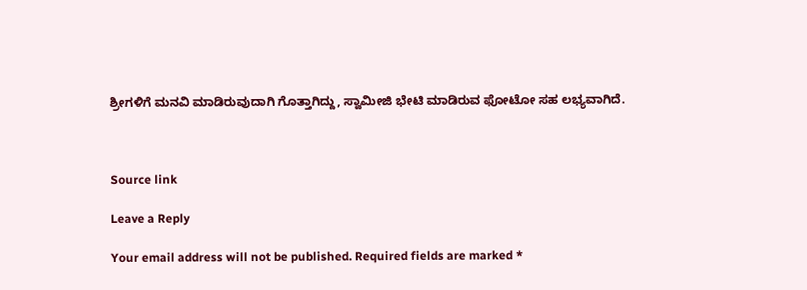ಶ್ರೀಗಳಿಗೆ ಮನವಿ ಮಾಡಿರುವುದಾಗಿ ಗೊತ್ತಾಗಿದ್ದು, ಸ್ವಾಮೀಜಿ ಭೇಟಿ ಮಾಡಿರುವ ಫೋಟೋ ಸಹ ಲಭ್ಯವಾಗಿದೆ.



Source link

Leave a Reply

Your email address will not be published. Required fields are marked *